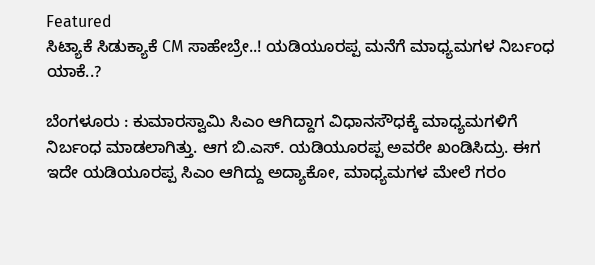Featured
ಸಿಟ್ಯಾಕೆ ಸಿಡುಕ್ಯಾಕೆ CM ಸಾಹೇಬ್ರೇ..! ಯಡಿಯೂರಪ್ಪ ಮನೆಗೆ ಮಾಧ್ಯಮಗಳ ನಿರ್ಬಂಧ ಯಾಕೆ..?

ಬೆಂಗಳೂರು : ಕುಮಾರಸ್ವಾಮಿ ಸಿಎಂ ಆಗಿದ್ದಾಗ ವಿಧಾನಸೌಧಕ್ಕೆ ಮಾಧ್ಯಮಗಳಿಗೆ ನಿರ್ಬಂಧ ಮಾಡಲಾಗಿತ್ತು. ಆಗ ಬಿ.ಎಸ್. ಯಡಿಯೂರಪ್ಪ ಅವರೇ ಖಂಡಿಸಿದ್ರು. ಈಗ ಇದೇ ಯಡಿಯೂರಪ್ಪ ಸಿಎಂ ಆಗಿದ್ದು ಅದ್ಯಾಕೋ, ಮಾಧ್ಯಮಗಳ ಮೇಲೆ ಗರಂ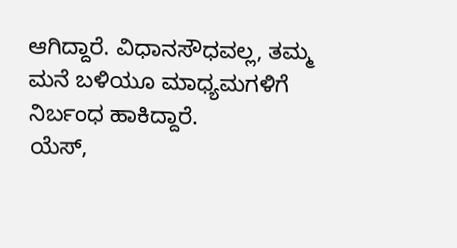ಆಗಿದ್ದಾರೆ. ವಿಧಾನಸೌಧವಲ್ಲ, ತಮ್ಮ ಮನೆ ಬಳಿಯೂ ಮಾಧ್ಯಮಗಳಿಗೆ ನಿರ್ಬಂಧ ಹಾಕಿದ್ದಾರೆ.
ಯೆಸ್,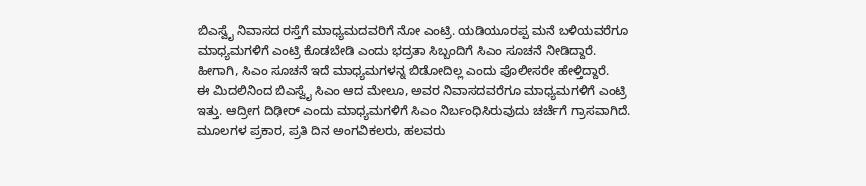ಬಿಎಸ್ವೈ ನಿವಾಸದ ರಸ್ತೆಗೆ ಮಾಧ್ಯಮದವರಿಗೆ ನೋ ಎಂಟ್ರಿ. ಯಡಿಯೂರಪ್ಪ ಮನೆ ಬಳಿಯವರೆಗೂ ಮಾಧ್ಯಮಗಳಿಗೆ ಎಂಟ್ರಿ ಕೊಡಬೇಡಿ ಎಂದು ಭದ್ರತಾ ಸಿಬ್ಬಂದಿಗೆ ಸಿಎಂ ಸೂಚನೆ ನೀಡಿದ್ದಾರೆ. ಹೀಗಾಗಿ, ಸಿಎಂ ಸೂಚನೆ ಇದೆ ಮಾಧ್ಯಮಗಳನ್ನ ಬಿಡೋದಿಲ್ಲ ಎಂದು ಪೊಲೀಸರೇ ಹೇಳ್ತಿದ್ದಾರೆ.
ಈ ಮಿದಲಿನಿಂದ ಬಿಎಸ್ವೈ ಸಿಎಂ ಆದ ಮೇಲೂ, ಅವರ ನಿವಾಸದವರೆಗೂ ಮಾಧ್ಯಮಗಳಿಗೆ ಎಂಟ್ರಿ ಇತ್ತು. ಆದ್ರೀಗ ದಿಢೀರ್ ಎಂದು ಮಾಧ್ಯಮಗಳಿಗೆ ಸಿಎಂ ನಿರ್ಬಂಧಿಸಿರುವುದು ಚರ್ಚೆಗೆ ಗ್ರಾಸವಾಗಿದೆ.
ಮೂಲಗಳ ಪ್ರಕಾರ, ಪ್ರತಿ ದಿನ ಅಂಗವಿಕಲರು, ಹಲವರು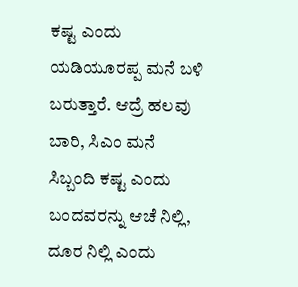ಕಷ್ಟ ಎಂದು ಯಡಿಯೂರಪ್ಪ ಮನೆ ಬಳಿ ಬರುತ್ತಾರೆ. ಆದ್ರೆ ಹಲವು ಬಾರಿ, ಸಿಎಂ ಮನೆ ಸಿಬ್ಬಂದಿ ಕಷ್ಟ ಎಂದು ಬಂದವರನ್ನು ಆಚೆ ನಿಲ್ಲಿ, ದೂರ ನಿಲ್ಲಿ ಎಂದು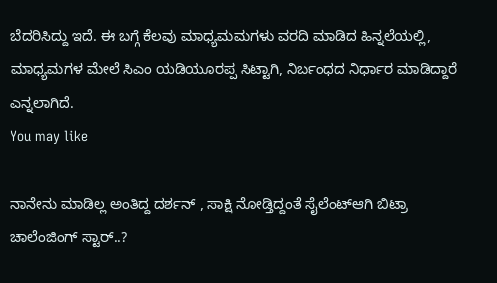ಬೆದರಿಸಿದ್ದು ಇದೆ. ಈ ಬಗ್ಗೆ ಕೆಲವು ಮಾಧ್ಯಮಮಗಳು ವರದಿ ಮಾಡಿದ ಹಿನ್ನಲೆಯಲ್ಲಿ,
ಮಾಧ್ಯಮಗಳ ಮೇಲೆ ಸಿಎಂ ಯಡಿಯೂರಪ್ಪ ಸಿಟ್ಟಾಗಿ, ನಿರ್ಬಂಧದ ನಿರ್ಧಾರ ಮಾಡಿದ್ದಾರೆ ಎನ್ನಲಾಗಿದೆ.
You may like

ನಾನೇನು ಮಾಡಿಲ್ಲ ಅಂತಿದ್ದ ದರ್ಶನ್ , ಸಾಕ್ಷಿ ನೋಡ್ತಿದ್ದಂತೆ ಸೈಲೆಂಟ್ಆಗಿ ಬಿಟ್ರಾ ಚಾಲೆಂಜಿಂಗ್ ಸ್ಟಾರ್..?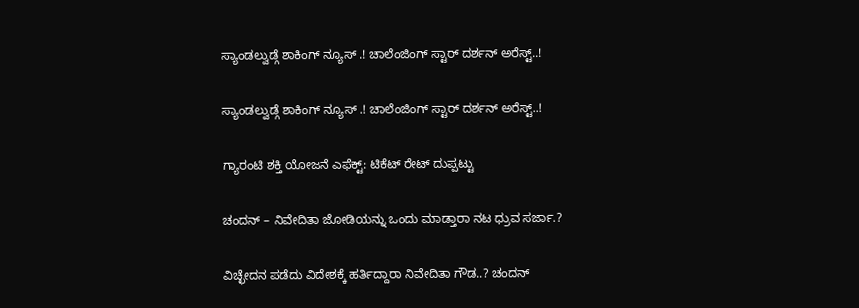ಸ್ಯಾಂಡಲ್ವುಡ್ಗೆ ಶಾಕಿಂಗ್ ನ್ಯೂಸ್ .! ಚಾಲೆಂಜಿಂಗ್ ಸ್ಟಾರ್ ದರ್ಶನ್ ಅರೆಸ್ಟ್..!

ಸ್ಯಾಂಡಲ್ವುಡ್ಗೆ ಶಾಕಿಂಗ್ ನ್ಯೂಸ್ .! ಚಾಲೆಂಜಿಂಗ್ ಸ್ಟಾರ್ ದರ್ಶನ್ ಅರೆಸ್ಟ್..!

ಗ್ಯಾರಂಟಿ ಶಕ್ತಿ ಯೋಜನೆ ಎಫೆಕ್ಟ್: ಟಿಕೆಟ್ ರೇಟ್ ದುಪ್ಪಟ್ಟು

ಚಂದನ್ – ನಿವೇದಿತಾ ಜೋಡಿಯನ್ನು ಒಂದು ಮಾಡ್ತಾರಾ ನಟ ಧ್ರುವ ಸರ್ಜಾ.?

ವಿಚ್ಛೇದನ ಪಡೆದು ವಿದೇಶಕ್ಕೆ ಹರ್ತಿದ್ದಾರಾ ನಿವೇದಿತಾ ಗೌಡ..? ಚಂದನ್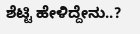ಶೆಟ್ಟಿ ಹೇಳಿದ್ದೇನು..?